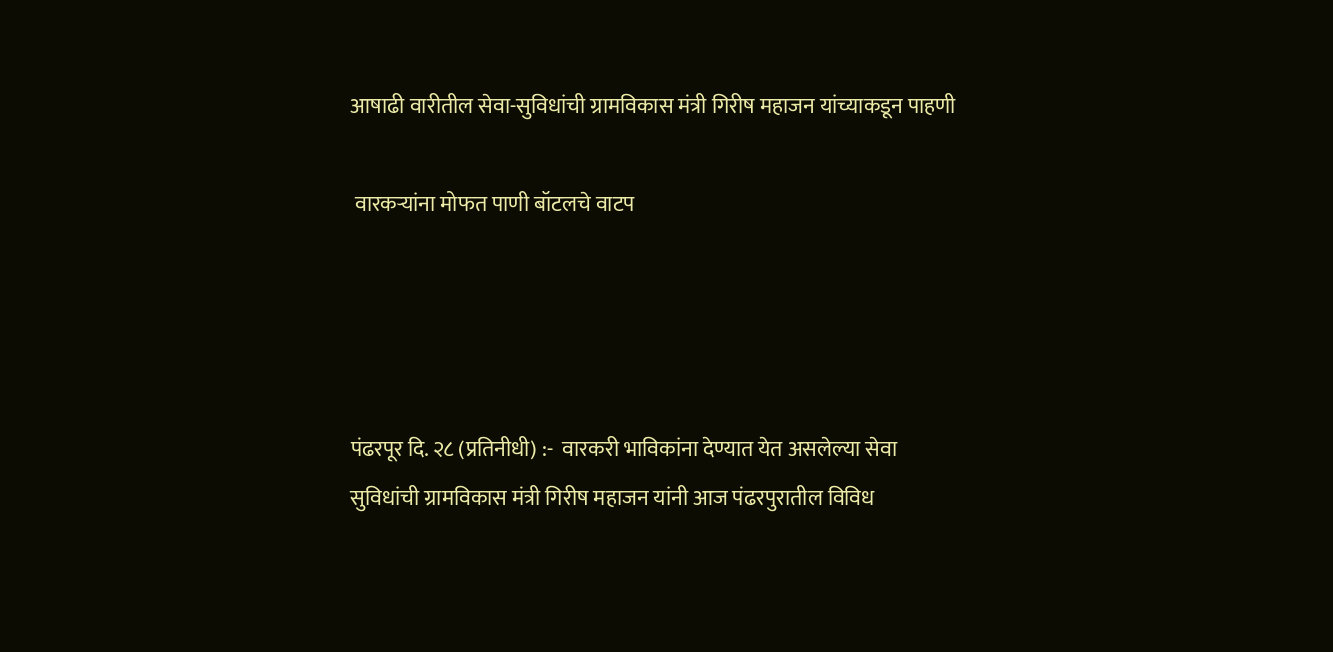आषाढी वारीतील सेवा-सुविधांची ग्रामविकास मंत्री गिरीष महाजन यांच्याकडून पाहणी

 वारकऱ्यांना मोफत पाणी बॉटलचे वाटप




पंढरपूर दि. २८ (प्रतिनीधी) :-  वारकरी भाविकांना देण्यात येत असलेल्या सेवा सुविधांची ग्रामविकास मंत्री गिरीष महाजन यांनी आज पंढरपुरातील विविध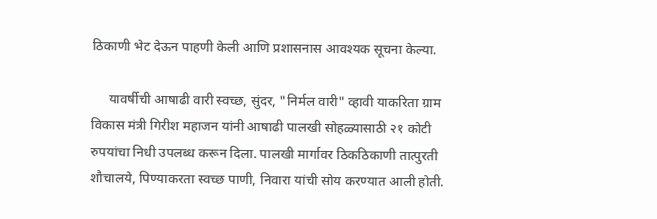ठिकाणी भेट देऊन पाहणी केली आणि प्रशासनास आवश्यक सूचना केल्या.

     यावर्षीची आषाढी वारी स्वच्छ, सुंदर, "निर्मल वारी" व्हावी याकरिता ग्राम विकास मंत्री गिरीश महाजन यांनी आषाढी पालखी सोहळ्यासाठी २१ कोटी रुपयांचा निधी उपलब्ध करून दिला. पालखी मार्गावर ठिकठिकाणी तात्पुरती शौचालये, पिण्याकरता स्वच्छ पाणी, निवारा यांची सोय करण्यात आली होती.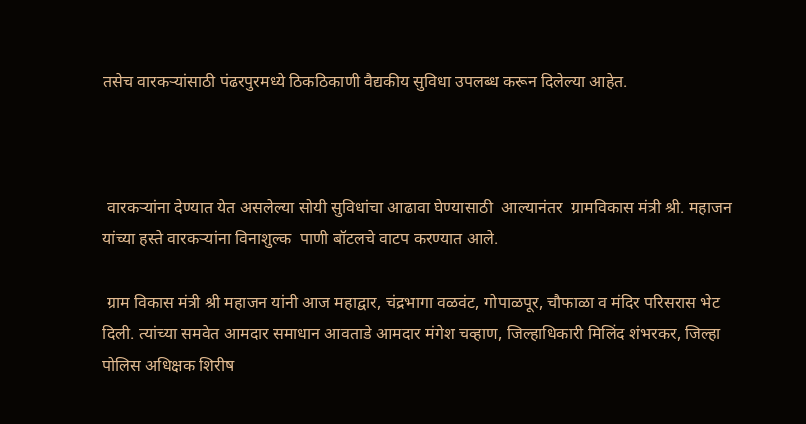तसेच वारकऱ्यांसाठी पंढरपुरमध्ये ठिकठिकाणी वैद्यकीय सुविधा उपलब्ध करून दिलेल्या आहेत.



 वारकऱ्यांना देण्यात येत असलेल्या सोयी सुविधांचा आढावा घेण्यासाठी  आल्यानंतर  ग्रामविकास मंत्री श्री. महाजन यांच्या हस्ते वारकऱ्यांना विनाशुल्क  पाणी बॉटलचे वाटप करण्यात आले.

 ग्राम विकास मंत्री श्री महाजन यांनी आज महाद्वार, चंद्रभागा वळवंट, गोपाळपूर, चौफाळा व मंदिर परिसरास भेट दिली. त्यांच्या समवेत आमदार समाधान आवताडे आमदार मंगेश चव्हाण, जिल्हाधिकारी मिलिंद शंभरकर, जिल्हा पोलिस अधिक्षक शिरीष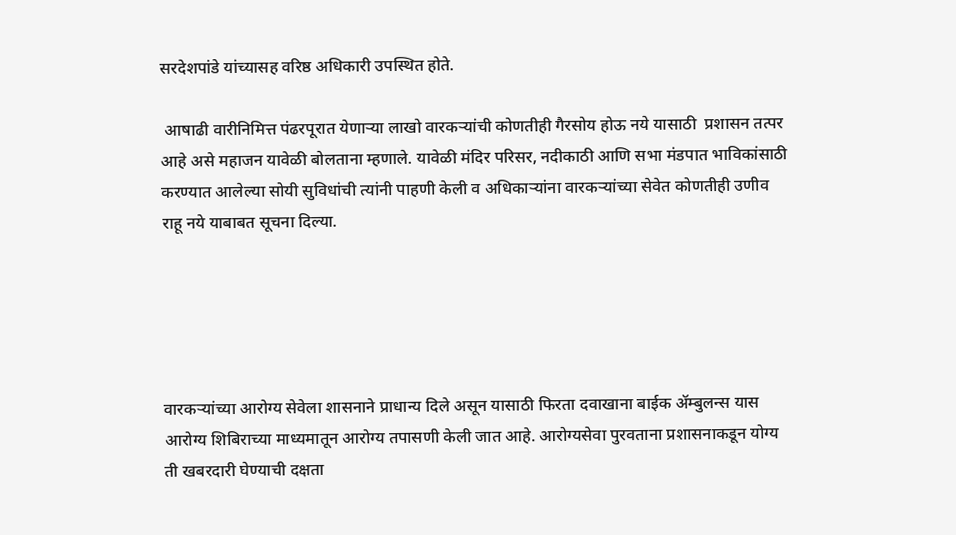सरदेशपांडे यांच्यासह वरिष्ठ अधिकारी उपस्थित होते.

 आषाढी वारीनिमित्त पंढरपूरात येणाऱ्या लाखो वारकऱ्यांची कोणतीही गैरसोय होऊ नये यासाठी  प्रशासन तत्पर आहे असे महाजन यावेळी बोलताना म्हणाले. यावेळी मंदिर परिसर, नदीकाठी आणि सभा मंडपात भाविकांसाठी करण्यात आलेल्या सोयी सुविधांची त्यांनी पाहणी केली व अधिकाऱ्यांना वारकऱ्यांच्या सेवेत कोणतीही उणीव राहू नये याबाबत सूचना दिल्या.





वारकऱ्यांच्या आरोग्य सेवेला शासनाने प्राधान्य दिले असून यासाठी फिरता दवाखाना बाईक ॲम्बुलन्स यास आरोग्य शिबिराच्या माध्यमातून आरोग्य तपासणी केली जात आहे. आरोग्यसेवा पुरवताना प्रशासनाकडून योग्य ती खबरदारी घेण्याची दक्षता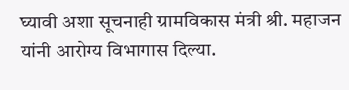घ्यावी अशा सूचनाही ग्रामविकास मंत्री श्री. महाजन यांनी आरोग्य विभागास दिल्या.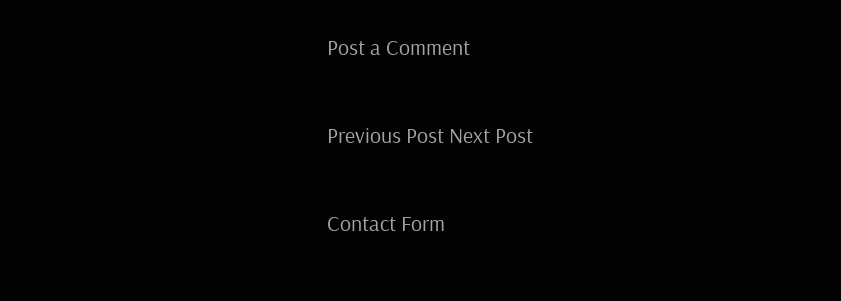Post a Comment

Previous Post Next Post

Contact Form